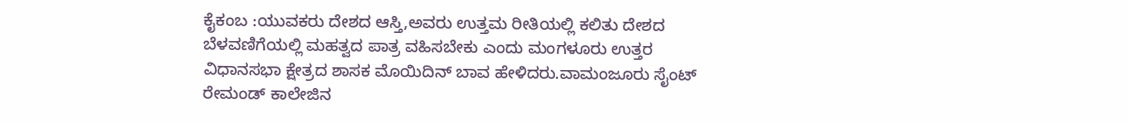ಕೈಕಂಬ :ಯುವಕರು ದೇಶದ ಆಸ್ತಿ,ಅವರು ಉತ್ತಮ ರೀತಿಯಲ್ಲಿ ಕಲಿತು ದೇಶದ ಬೆಳವಣಿಗೆಯಲ್ಲಿ ಮಹತ್ವದ ಪಾತ್ರ ವಹಿಸಬೇಕು ಎಂದು ಮಂಗಳೂರು ಉತ್ತರ ವಿಧಾನಸಭಾ ಕ್ಷೇತ್ರದ ಶಾಸಕ ಮೊಯಿದಿನ್ ಬಾವ ಹೇಳಿದರು.ವಾಮಂಜೂರು ಸೈಂಟ್ ರೇಮಂಡ್ ಕಾಲೇಜಿನ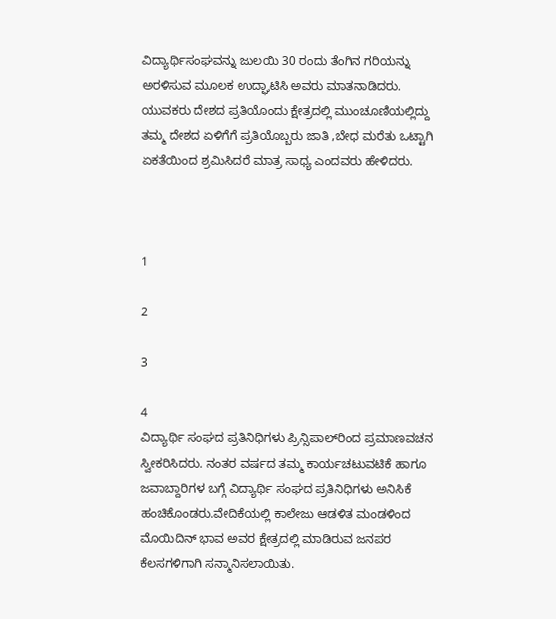ವಿದ್ಯಾರ್ಥಿಸಂಘವನ್ನು ಜುಲಯಿ 30 ರಂದು ತೆಂಗಿನ ಗರಿಯನ್ನು ಅರಳಿಸುವ ಮೂಲಕ ಉದ್ಘಾಟಿಸಿ ಅವರು ಮಾತನಾಡಿದರು.
ಯುವಕರು ದೇಶದ ಪ್ರತಿಯೊಂದು ಕ್ಷೇತ್ರದಲ್ಲಿ ಮುಂಚೂಣಿಯಲ್ಲಿದ್ದು ತಮ್ಮ ದೇಶದ ಏಳಿಗೆಗೆ ಪ್ರತಿಯೊಬ್ಬರು ಜಾತಿ ,ಬೇಧ ಮರೆತು ಒಟ್ಟಾಗಿ ಏಕತೆಯಿಂದ ಶ್ರಮಿಸಿದರೆ ಮಾತ್ರ ಸಾಧ್ಯ ಎಂದವರು ಹೇಳಿದರು.



1

2

3

4
ವಿದ್ಯಾರ್ಥಿ ಸಂಘದ ಪ್ರತಿನಿಧಿಗಳು ಪ್ರಿನ್ಸಿಪಾಲ್‍ರಿಂದ ಪ್ರಮಾಣವಚನ ಸ್ವೀಕರಿಸಿದರು. ನಂತರ ವರ್ಷದ ತಮ್ಮ ಕಾರ್ಯಚಟುವಟಿಕೆ ಹಾಗೂ ಜವಾಬ್ದಾರಿಗಳ ಬಗ್ಗೆ ವಿದ್ಯಾರ್ಥಿ ಸಂಘದ ಪ್ರತಿನಿಧಿಗಳು ಅನಿಸಿಕೆ ಹಂಚಿಕೊಂಡರು.ವೇದಿಕೆಯಲ್ಲಿ ಕಾಲೇಜು ಆಡಳಿತ ಮಂಡಳಿಂದ ಮೊಯಿದಿನ್ ಭಾವ ಅವರ ಕ್ಷೇತ್ರದಲ್ಲಿ ಮಾಡಿರುವ ಜನಪರ ಕೆಲಸಗಳಿಗಾಗಿ ಸನ್ಮಾನಿಸಲಾಯಿತು.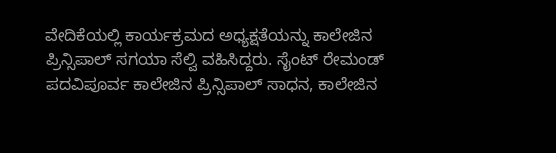ವೇದಿಕೆಯಲ್ಲಿ ಕಾರ್ಯಕ್ರಮದ ಅಧ್ಯಕ್ಷತೆಯನ್ನು ಕಾಲೇಜಿನ ಪ್ರಿನ್ಸಿಪಾಲ್ ಸಗಯಾ ಸೆಲ್ವಿ ವಹಿಸಿದ್ದರು. ಸೈಂಟ್ ರೇಮಂಡ್ ಪದವಿಪೂರ್ವ ಕಾಲೇಜಿನ ಪ್ರಿನ್ಸಿಪಾಲ್ ಸಾಧನ, ಕಾಲೇಜಿನ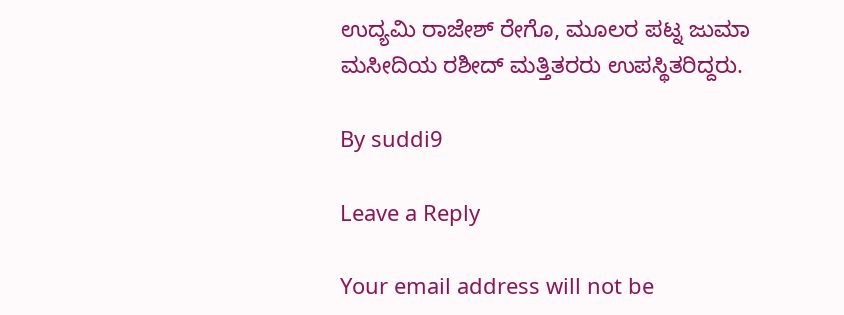ಉದ್ಯಮಿ ರಾಜೇಶ್ ರೇಗೊ, ಮೂಲರ ಪಟ್ನ ಜುಮಾ ಮಸೀದಿಯ ರಶೀದ್ ಮತ್ತಿತರರು ಉಪಸ್ಥಿತರಿದ್ದರು.

By suddi9

Leave a Reply

Your email address will not be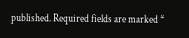published. Required fields are marked *